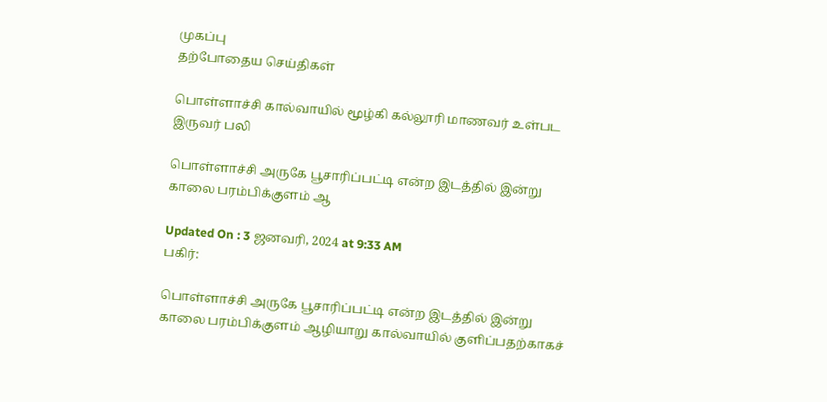முகப்பு
தற்போதைய செய்திகள்

பொள்ளாச்சி கால்வாயில் மூழ்கி கல்லூரி மாணவர் உள்பட இருவர் பலி

பொள்ளாச்சி அருகே பூசாரிப்பட்டி என்ற இடத்தில் இன்று காலை பரம்பிக்குளம் ஆ

Updated On : 3 ஜனவரி, 2024 at 9:33 AM
பகிர்:

பொள்ளாச்சி அருகே பூசாரிப்பட்டி என்ற இடத்தில் இன்று காலை பரம்பிக்குளம் ஆழியாறு கால்வாயில் குளிப்பதற்காகச்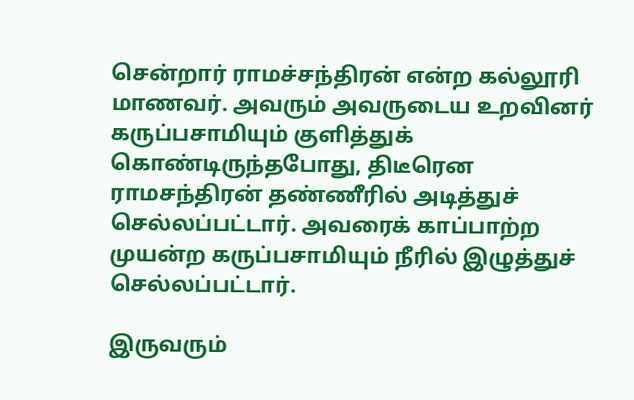சென்றார் ராமச்சந்திரன் என்ற கல்லூரி மாணவர். அவரும் அவருடைய உறவினர் கருப்பசாமியும் குளித்துக் கொண்டிருந்தபோது, திடீரென ராமசந்திரன் தண்ணீரில் அடித்துச் செல்லப்பட்டார். அவரைக் காப்பாற்ற முயன்ற கருப்பசாமியும் நீரில் இழுத்துச் செல்லப்பட்டார்.

இருவரும்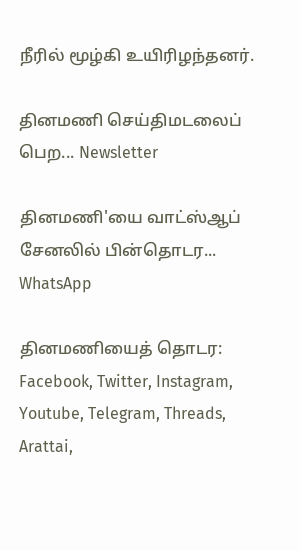நீரில் மூழ்கி உயிரிழந்தனர்.

தினமணி செய்திமடலைப் பெற... Newsletter

தினமணி'யை வாட்ஸ்ஆப் சேனலில் பின்தொடர... WhatsApp

தினமணியைத் தொடர: Facebook, Twitter, Instagram, Youtube, Telegram, Threads, Arattai,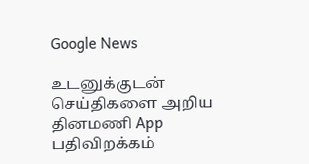Google News

உடனுக்குடன் செய்திகளை அறிய தினமணி App பதிவிறக்கம்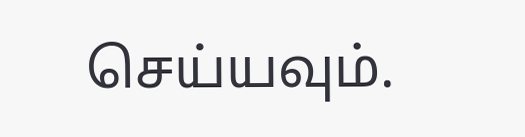செய்யவும்.